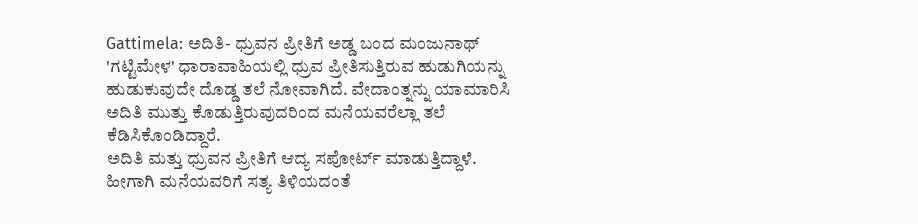Gattimela: ಅದಿತಿ- ಧ್ರುವನ ಪ್ರೀತಿಗೆ ಅಡ್ಡ ಬಂದ ಮಂಜುನಾಥ್
'ಗಟ್ಟಿಮೇಳ' ಧಾರಾವಾಹಿಯಲ್ಲಿ ಧ್ರುವ ಪ್ರೀತಿಸುತ್ತಿರುವ ಹುಡುಗಿಯನ್ನು ಹುಡುಕುವುದೇ ದೊಡ್ಡ ತಲೆ ನೋವಾಗಿದೆ. ವೇದಾಂತ್ನನ್ನು ಯಾಮಾರಿಸಿ ಅದಿತಿ ಮುತ್ತು ಕೊಡುತ್ತಿರುವುದರಿಂದ ಮನೆಯವರೆಲ್ಲಾ ತಲೆ ಕೆಡಿಸಿಕೊಂಡಿದ್ದಾರೆ.
ಅದಿತಿ ಮತ್ತು ಧ್ರುವನ ಪ್ರೀತಿಗೆ ಆದ್ಯ ಸಪೋರ್ಟ್ ಮಾಡುತ್ತಿದ್ದಾಳೆ. ಹೀಗಾಗಿ ಮನೆಯವರಿಗೆ ಸತ್ಯ ತಿಳಿಯದಂತೆ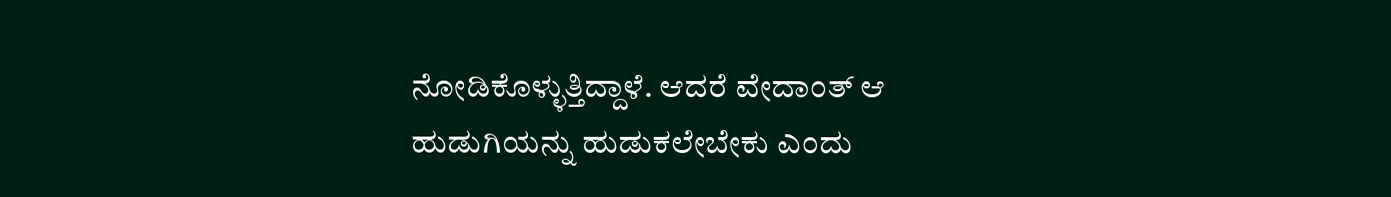ನೋಡಿಕೊಳ್ಳುತ್ತಿದ್ದಾಳೆ. ಆದರೆ ವೇದಾಂತ್ ಆ ಹುಡುಗಿಯನ್ನು ಹುಡುಕಲೇಬೇಕು ಎಂದು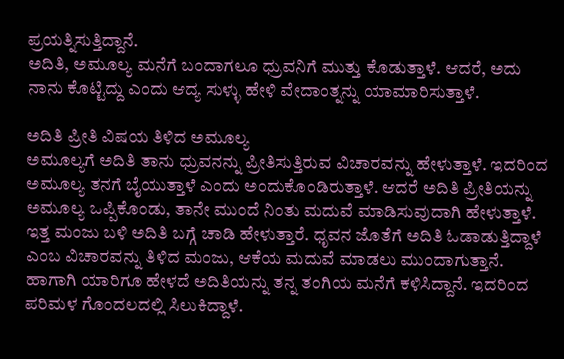ಪ್ರಯತ್ನಿಸುತ್ತಿದ್ದಾನೆ.
ಅದಿತಿ, ಅಮೂಲ್ಯ ಮನೆಗೆ ಬಂದಾಗಲೂ ಧ್ರುವನಿಗೆ ಮುತ್ತು ಕೊಡುತ್ತಾಳೆ. ಆದರೆ, ಅದು ನಾನು ಕೊಟ್ಟಿದ್ದು ಎಂದು ಆದ್ಯ ಸುಳ್ಳು ಹೇಳಿ ವೇದಾಂತ್ನನ್ನು ಯಾಮಾರಿಸುತ್ತಾಳೆ.

ಅದಿತಿ ಪ್ರೀತಿ ವಿಷಯ ತಿಳಿದ ಅಮೂಲ್ಯ
ಅಮೂಲ್ಯಗೆ ಅದಿತಿ ತಾನು ಧ್ರುವನನ್ನು ಪ್ರೀತಿಸುತ್ತಿರುವ ವಿಚಾರವನ್ನು ಹೇಳುತ್ತಾಳೆ. ಇದರಿಂದ ಅಮೂಲ್ಯ ತನಗೆ ಬೈಯುತ್ತಾಳೆ ಎಂದು ಅಂದುಕೊಂಡಿರುತ್ತಾಳೆ. ಆದರೆ ಅದಿತಿ ಪ್ರೀತಿಯನ್ನು ಅಮೂಲ್ಯ ಒಪ್ಪಿಕೊಂಡು, ತಾನೇ ಮುಂದೆ ನಿಂತು ಮದುವೆ ಮಾಡಿಸುವುದಾಗಿ ಹೇಳುತ್ತಾಳೆ. ಇತ್ತ ಮಂಜು ಬಳಿ ಅದಿತಿ ಬಗ್ಗೆ ಚಾಡಿ ಹೇಳುತ್ತಾರೆ. ಧೃವನ ಜೊತೆಗೆ ಅದಿತಿ ಓಡಾಡುತ್ತಿದ್ದಾಳೆ ಎಂಬ ವಿಚಾರವನ್ನು ತಿಳಿದ ಮಂಜು, ಆಕೆಯ ಮದುವೆ ಮಾಡಲು ಮುಂದಾಗುತ್ತಾನೆ. ಹಾಗಾಗಿ ಯಾರಿಗೂ ಹೇಳದೆ ಅದಿತಿಯನ್ನು ತನ್ನ ತಂಗಿಯ ಮನೆಗೆ ಕಳಿಸಿದ್ದಾನೆ. ಇದರಿಂದ ಪರಿಮಳ ಗೊಂದಲದಲ್ಲಿ ಸಿಲುಕಿದ್ದಾಳೆ.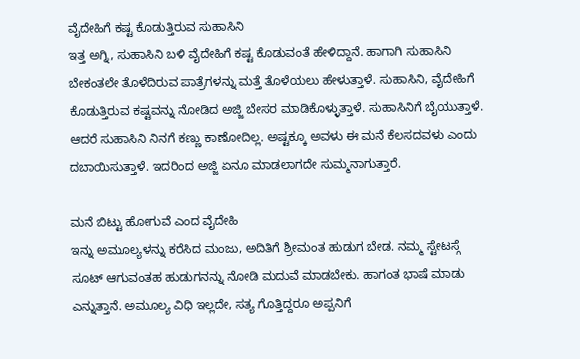ವೈದೇಹಿಗೆ ಕಷ್ಟ ಕೊಡುತ್ತಿರುವ ಸುಹಾಸಿನಿ
ಇತ್ತ ಅಗ್ನಿ, ಸುಹಾಸಿನಿ ಬಳಿ ವೈದೇಹಿಗೆ ಕಷ್ಟ ಕೊಡುವಂತೆ ಹೇಳಿದ್ದಾನೆ. ಹಾಗಾಗಿ ಸುಹಾಸಿನಿ ಬೇಕಂತಲೇ ತೊಳೆದಿರುವ ಪಾತ್ರೆಗಳನ್ನು ಮತ್ತೆ ತೊಳೆಯಲು ಹೇಳುತ್ತಾಳೆ. ಸುಹಾಸಿನಿ, ವೈದೇಹಿಗೆ ಕೊಡುತ್ತಿರುವ ಕಷ್ಟವನ್ನು ನೋಡಿದ ಅಜ್ಜಿ ಬೇಸರ ಮಾಡಿಕೊಳ್ಳುತ್ತಾಳೆ. ಸುಹಾಸಿನಿಗೆ ಬೈಯುತ್ತಾಳೆ. ಆದರೆ ಸುಹಾಸಿನಿ ನಿನಗೆ ಕಣ್ಣು ಕಾಣೋದಿಲ್ಲ. ಅಷ್ಟಕ್ಕೂ ಅವಳು ಈ ಮನೆ ಕೆಲಸದವಳು ಎಂದು ದಬಾಯಿಸುತ್ತಾಳೆ. ಇದರಿಂದ ಅಜ್ಜಿ ಏನೂ ಮಾಡಲಾಗದೇ ಸುಮ್ಮನಾಗುತ್ತಾರೆ.

ಮನೆ ಬಿಟ್ಟು ಹೋಗುವೆ ಎಂದ ವೈದೇಹಿ
ಇನ್ನು ಅಮೂಲ್ಯಳನ್ನು ಕರೆಸಿದ ಮಂಜು, ಅದಿತಿಗೆ ಶ್ರೀಮಂತ ಹುಡುಗ ಬೇಡ. ನಮ್ಮ ಸ್ಟೇಟಸ್ಗೆ ಸೂಟ್ ಆಗುವಂತಹ ಹುಡುಗನನ್ನು ನೋಡಿ ಮದುವೆ ಮಾಡಬೇಕು. ಹಾಗಂತ ಭಾಷೆ ಮಾಡು ಎನ್ನುತ್ತಾನೆ. ಅಮೂಲ್ಯ ವಿಧಿ ಇಲ್ಲದೇ, ಸತ್ಯ ಗೊತ್ತಿದ್ದರೂ ಅಪ್ಪನಿಗೆ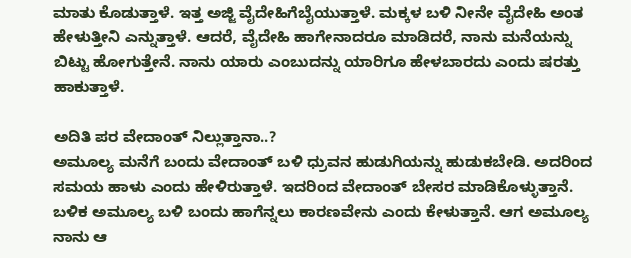ಮಾತು ಕೊಡುತ್ತಾಳೆ. ಇತ್ತ ಅಜ್ಜಿ ವೈದೇಹಿಗೆಬೈಯುತ್ತಾಳೆ. ಮಕ್ಕಳ ಬಳಿ ನೀನೇ ವೈದೇಹಿ ಅಂತ ಹೇಳುತ್ತೀನಿ ಎನ್ನುತ್ತಾಳೆ. ಆದರೆ, ವೈದೇಹಿ ಹಾಗೇನಾದರೂ ಮಾಡಿದರೆ, ನಾನು ಮನೆಯನ್ನು ಬಿಟ್ಟು ಹೋಗುತ್ತೇನೆ. ನಾನು ಯಾರು ಎಂಬುದನ್ನು ಯಾರಿಗೂ ಹೇಳಬಾರದು ಎಂದು ಷರತ್ತು ಹಾಕುತ್ತಾಳೆ.

ಅದಿತಿ ಪರ ವೇದಾಂತ್ ನಿಲ್ಲುತ್ತಾನಾ..?
ಅಮೂಲ್ಯ ಮನೆಗೆ ಬಂದು ವೇದಾಂತ್ ಬಳಿ ಧ್ರುವನ ಹುಡುಗಿಯನ್ನು ಹುಡುಕಬೇಡಿ. ಅದರಿಂದ ಸಮಯ ಹಾಳು ಎಂದು ಹೇಳಿರುತ್ತಾಳೆ. ಇದರಿಂದ ವೇದಾಂತ್ ಬೇಸರ ಮಾಡಿಕೊಳ್ಳುತ್ತಾನೆ. ಬಳಿಕ ಅಮೂಲ್ಯ ಬಳಿ ಬಂದು ಹಾಗೆನ್ನಲು ಕಾರಣವೇನು ಎಂದು ಕೇಳುತ್ತಾನೆ. ಆಗ ಅಮೂಲ್ಯ ನಾನು ಆ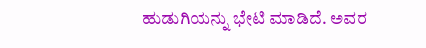ಹುಡುಗಿಯನ್ನು ಭೇಟಿ ಮಾಡಿದೆ. ಅವರ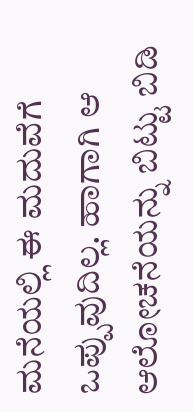ಮನೆಯಲ್ಲಿ ಈ ಮದುವೆಗೆ ಒಪ್ಪುವುದಿಲ್ಲ. ಹಾಗಾಗಿ ಆ ಆಲೋಚನೆಯನ್ನು ಬಿಟ್ಟು ಬಿಡಿ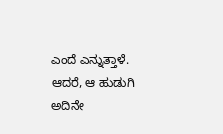ಎಂದೆ ಎನ್ನುತ್ತಾಳೆ. ಆದರೆ, ಆ ಹುಡುಗಿ ಅದಿನೇ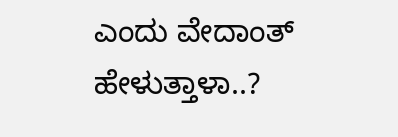ಎಂದು ವೇದಾಂತ್ ಹೇಳುತ್ತಾಳಾ..?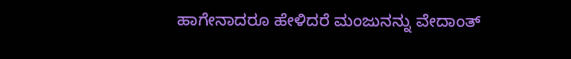ಹಾಗೇನಾದರೂ ಹೇಳಿದರೆ ಮಂಜುನನ್ನು ವೇದಾಂತ್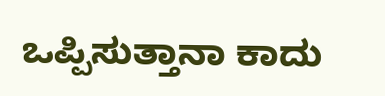ಒಪ್ಪಿಸುತ್ತಾನಾ ಕಾದು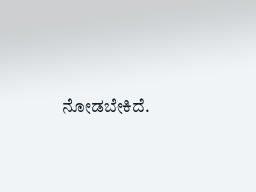ನೋಡಬೇಕಿದೆ.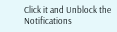Click it and Unblock the Notifications